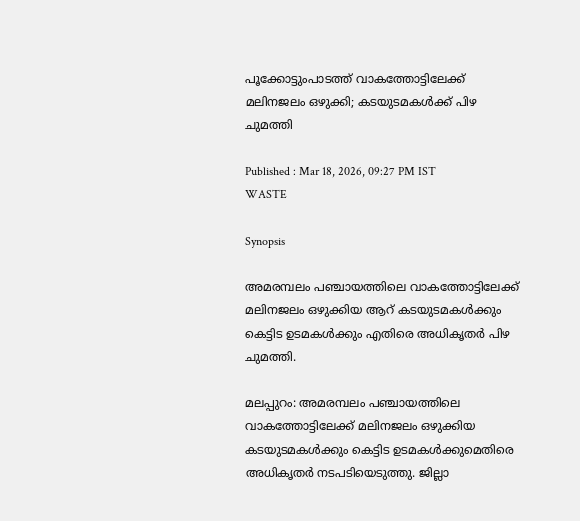പൂക്കോട്ടുംപാടത്ത് വാകത്തോട്ടിലേക്ക് മലിനജലം ഒഴുക്കി; കടയുടമകള്‍ക്ക് പിഴ ചുമത്തി

Published : Mar 18, 2026, 09:27 PM IST
WASTE

Synopsis

അമരമ്പലം പഞ്ചായത്തിലെ വാകത്തോട്ടിലേക്ക് മലിനജലം ഒഴുക്കിയ ആറ് കടയുടമകള്‍ക്കും കെട്ടിട ഉടമകള്‍ക്കും എതിരെ അധികൃതര്‍ പിഴ ചുമത്തി.

മലപ്പുറം: അമരമ്പലം പഞ്ചായത്തിലെ വാകത്തോട്ടിലേക്ക് മലിനജലം ഒഴുക്കിയ കടയുടമകള്‍ക്കും കെട്ടിട ഉടമകള്‍ക്കുമെതിരെ അധികൃതര്‍ നടപടിയെടുത്തു. ജില്ലാ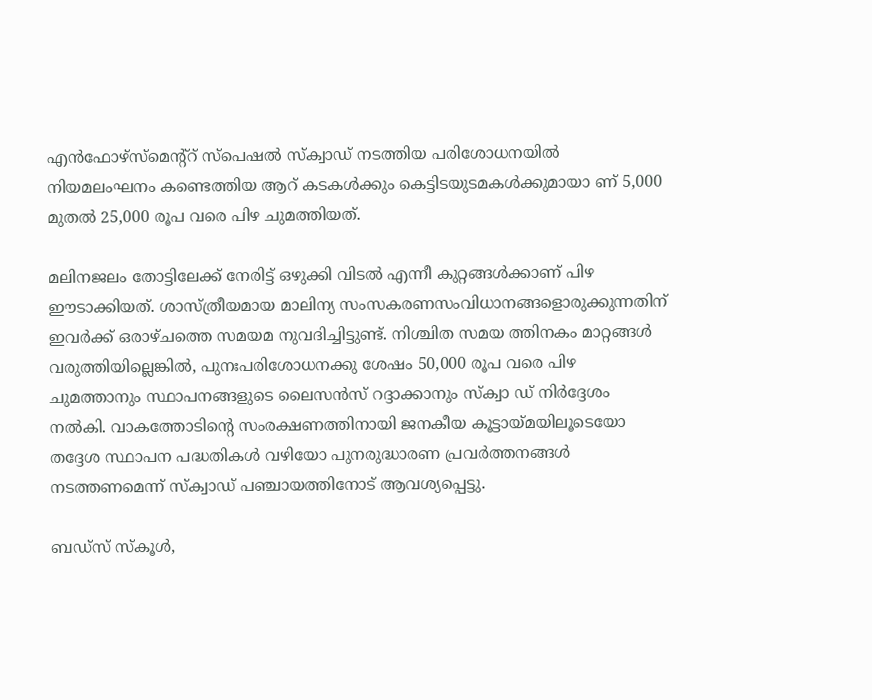എന്‍ഫോഴ്സ്‌മെന്റ്‌റ് സ്‌പെഷല്‍ സ്‌ക്വാഡ് നടത്തിയ പരിശോധനയില്‍ നിയമലംഘനം കണ്ടെത്തിയ ആറ് കടകള്‍ക്കും കെട്ടിടയുടമകള്‍ക്കുമായാ ണ് 5,000 മുതല്‍ 25,000 രൂപ വരെ പിഴ ചുമത്തിയത്.

മലിനജലം തോട്ടിലേക്ക് നേരിട്ട് ഒഴുക്കി വിടല്‍ എന്നീ കുറ്റങ്ങള്‍ക്കാണ് പിഴ ഈടാക്കിയത്. ശാസ്ത്രീയമായ മാലിന്യ സംസകരണസംവിധാനങ്ങളൊരുക്കുന്നതിന് ഇവര്‍ക്ക് ഒരാഴ്ചത്തെ സമയമ നുവദിച്ചിട്ടുണ്ട്. നിശ്ചിത സമയ ത്തിനകം മാറ്റങ്ങള്‍ വരുത്തിയില്ലെങ്കില്‍, പുനഃപരിശോധനക്കു ശേഷം 50,000 രൂപ വരെ പിഴ ചുമത്താനും സ്ഥാപനങ്ങളുടെ ലൈസന്‍സ് റദ്ദാക്കാനും സ്‌ക്വാ ഡ് നിര്‍ദ്ദേശം നല്‍കി. വാകത്തോടിന്റെ സംരക്ഷണത്തിനായി ജനകീയ കൂട്ടായ്മയിലൂടെയോ തദ്ദേശ സ്ഥാപന പദ്ധതികള്‍ വഴിയോ പുനരുദ്ധാരണ പ്രവര്‍ത്തനങ്ങള്‍ നടത്തണമെന്ന് സ്‌ക്വാഡ് പഞ്ചായത്തിനോട് ആവശ്യപ്പെട്ടു.

ബഡ്സ് സ്‌കൂള്‍,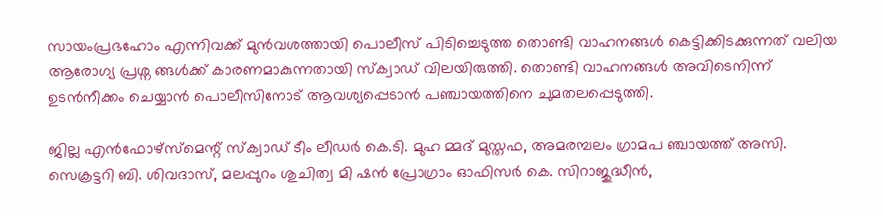സായംപ്രഭഹോം എന്നിവക്ക് മുന്‍വശത്തായി പൊലീസ് പിടിച്ചെടുത്ത തൊണ്ടി വാഹനങ്ങള്‍ കെട്ടിക്കിടക്കുന്നത് വലിയ ആരോഗ്യ പ്രശ്ന ങ്ങള്‍ക്ക് കാരണമാകുന്നതായി സ്‌ക്വാഡ് വിലയിരുത്തി. തൊണ്ടി വാഹനങ്ങള്‍ അവിടെനിന്ന് ഉടന്‍നീക്കം ചെയ്യാന്‍ പൊലീസിനോട് ആവശ്യപ്പെടാന്‍ പഞ്ചായത്തിനെ ചുമതലപ്പെടുത്തി.

ജില്ല എന്‍ഫോഴ്സ്‌മെന്റ് സ്‌ക്വാഡ് ടീം ലീഡര്‍ കെ.ടി. മുഹ മ്മദ് മുസ്തഫ, അമരമ്പലം ഗ്രാമപ ഞ്ചായത്ത് അസി. സെക്രട്ടറി ബി. ശിവദാസ്, മലപ്പുറം ശുചിത്വ മി ഷന്‍ പ്രോഗ്രാം ഓഫിസര്‍ കെ. സിറാജുദ്ധീന്‍,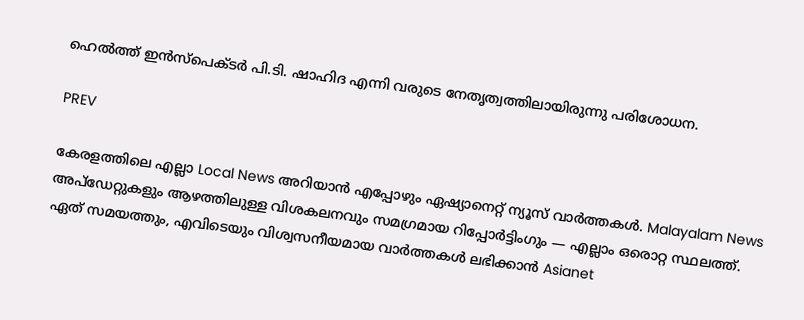ഹെല്‍ത്ത് ഇന്‍സ്‌പെക്ടര്‍ പി.ടി. ഷാഹിദ എന്നി വരുടെ നേതൃത്വത്തിലായിരുന്നു പരിശോധന.

PREV

കേരളത്തിലെ എല്ലാ Local News അറിയാൻ എപ്പോഴും ഏഷ്യാനെറ്റ് ന്യൂസ് വാർത്തകൾ. Malayalam News  അപ്‌ഡേറ്റുകളും ആഴത്തിലുള്ള വിശകലനവും സമഗ്രമായ റിപ്പോർട്ടിംഗും — എല്ലാം ഒരൊറ്റ സ്ഥലത്ത്. ഏത് സമയത്തും, എവിടെയും വിശ്വസനീയമായ വാർത്തകൾ ലഭിക്കാൻ Asianet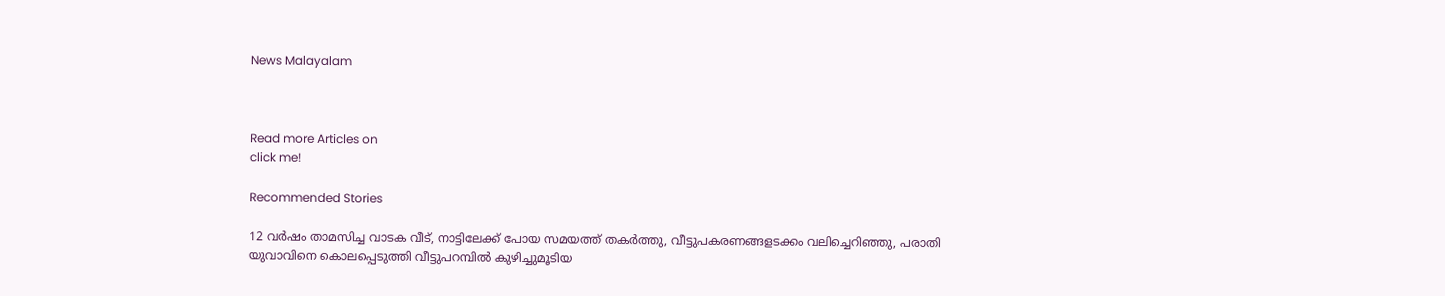News Malayalam



Read more Articles on
click me!

Recommended Stories

12 വർഷം താമസിച്ച വാടക വീട്, നാട്ടിലേക്ക് പോയ സമയത്ത് തകർത്തു, വീട്ടുപകരണങ്ങളടക്കം വലിച്ചെറിഞ്ഞു, പരാതി
യുവാവിനെ കൊലപ്പെടുത്തി വീട്ടുപറമ്പിൽ കുഴിച്ചുമൂടിയ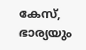കേസ്, ഭാര്യയും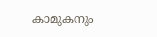കാമുകനും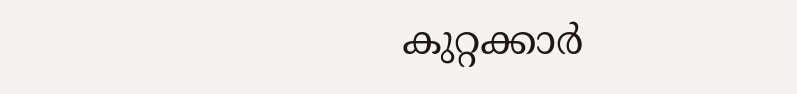കുറ്റക്കാർ